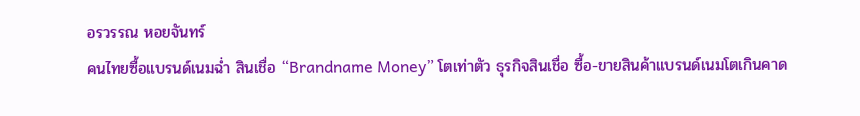อรวรรณ หอยจันทร์
คนไทยซื้อแบรนด์เนมฉ่ำ สินเชื่อ “Brandname Money” โตเท่าตัว ธุรกิจสินเชื่อ ซื้อ-ขายสินค้าแบรนด์เนมโตเกินคาด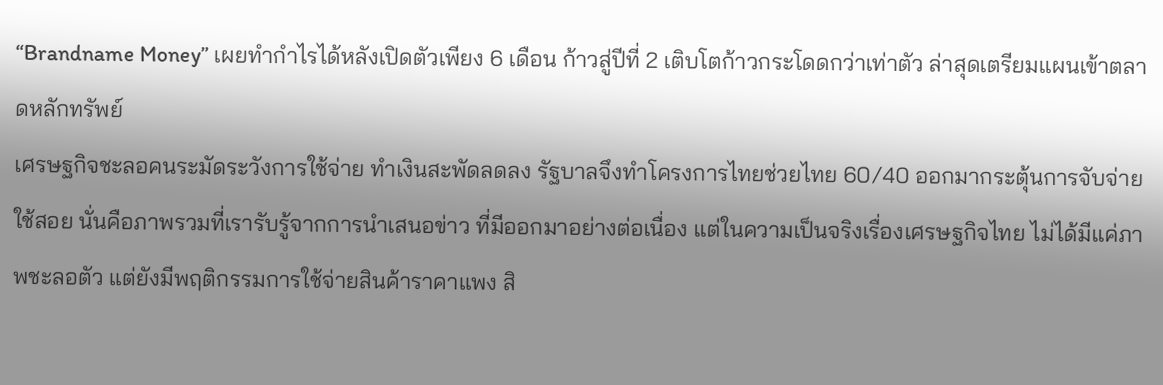“Brandname Money” เผยทำกำไรได้หลังเปิดตัวเพียง 6 เดือน ก้าวสู่ปีที่ 2 เติบโตก้าวกระโดดกว่าเท่าตัว ล่าสุดเตรียมแผนเข้าตลาดหลักทรัพย์
เศรษฐกิจชะลอคนระมัดระวังการใช้จ่าย ทำเงินสะพัดลดลง รัฐบาลจึงทำโครงการไทยช่วยไทย 60/40 ออกมากระตุ้นการจับจ่ายใช้สอย นั่นคือภาพรวมที่เรารับรู้จากการนำเสนอข่าว ที่มีออกมาอย่างต่อเนื่อง แต่ในความเป็นจริงเรื่องเศรษฐกิจไทย ไม่ได้มีแค่ภาพชะลอตัว แต่ยังมีพฤติกรรมการใช้จ่ายสินค้าราคาแพง สิ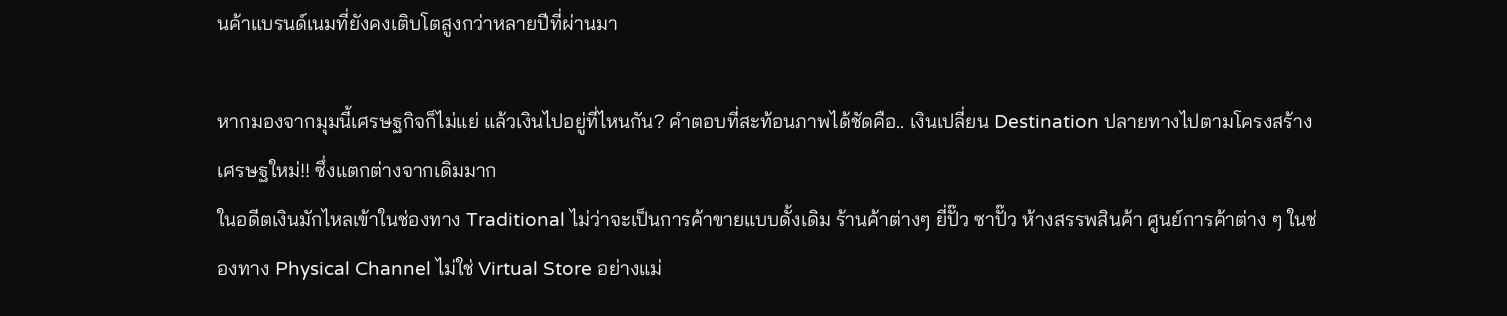นค้าแบรนด์เนมที่ยังคงเติบโตสูงกว่าหลายปีที่ผ่านมา

หากมองจากมุมนี้เศรษฐกิจก็ไม่แย่ แล้วเงินไปอยู่ที่ไหนกัน? คำตอบที่สะท้อนภาพได้ชัดคือ.. เงินเปลี่ยน Destination ปลายทางไปตามโครงสร้างเศรษฐใหม่!! ซึ่งแตกต่างจากเดิมมาก
ในอดีตเงินมักไหลเข้าในช่องทาง Traditional ไม่ว่าจะเป็นการค้าขายแบบดั้งเดิม ร้านค้าต่างๆ ยี่ปั๊ว ซาปั๊ว ห้างสรรพสินค้า ศูนย์การค้าต่าง ๆ ในช่องทาง Physical Channel ไม่ใช่ Virtual Store อย่างแม่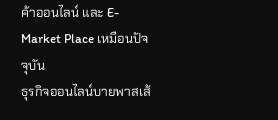ค้าออนไลน์ และ E-Market Place เหมือนปัจจุบัน
ธุรกิจออนไลน์บายพาสเส้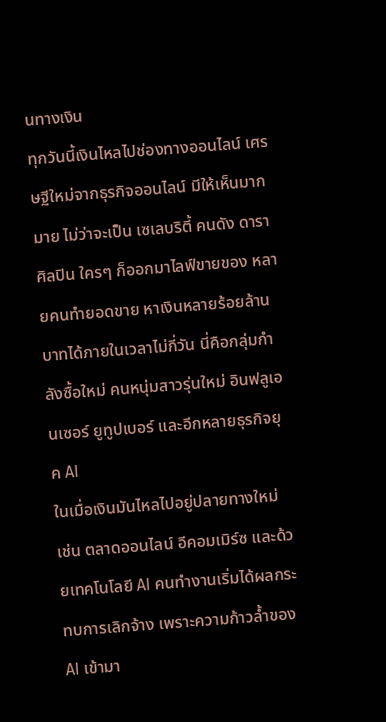นทางเงิน
ทุกวันนี้เงินไหลไปช่องทางออนไลน์ เศรษฐีใหม่จากธุรกิจออนไลน์ มีให้เห็นมากมาย ไม่ว่าจะเป็น เซเลบริตี้ คนดัง ดารา ศิลปิน ใครๆ ก็ออกมาไลฟ์ขายของ หลายคนทำยอดขาย หาเงินหลายร้อยล้านบาทได้ภายในเวลาไม่กี่วัน นี่คือกลุ่มกำลังซื้อใหม่ คนหนุ่มสาวรุ่นใหม่ อินฟลูเอนเซอร์ ยูทูปเบอร์ และอีกหลายธุรกิจยุค AI
ในเมื่อเงินมันไหลไปอยู่ปลายทางใหม่ เช่น ตลาดออนไลน์ อีคอมเมิร์ซ และด้วยเทคโนโลยี AI คนทำงานเริ่มได้ผลกระทบการเลิกจ้าง เพราะความก้าวล้ำของ AI เข้ามา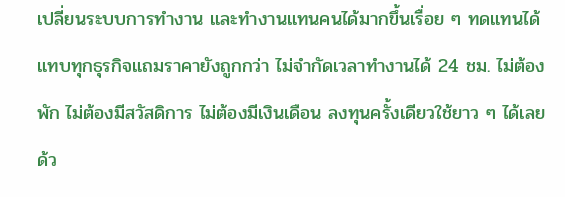เปลี่ยนระบบการทำงาน และทำงานแทนคนได้มากขึ้นเรื่อย ๆ ทดแทนได้แทบทุกธุรกิจแถมราคายังถูกกว่า ไม่จำกัดเวลาทำงานได้ 24 ชม. ไม่ต้องพัก ไม่ต้องมีสวัสดิการ ไม่ต้องมีเงินเดือน ลงทุนครั้งเดียวใช้ยาว ๆ ได้เลย
ด้ว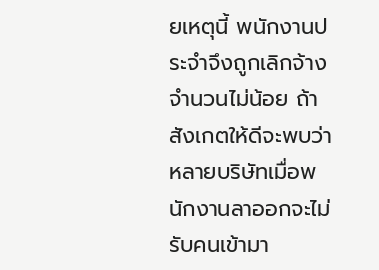ยเหตุนี้ พนักงานประจำจึงถูกเลิกจ้างจำนวนไม่น้อย ถ้าสังเกตให้ดีจะพบว่า หลายบริษัทเมื่อพนักงานลาออกจะไม่รับคนเข้ามา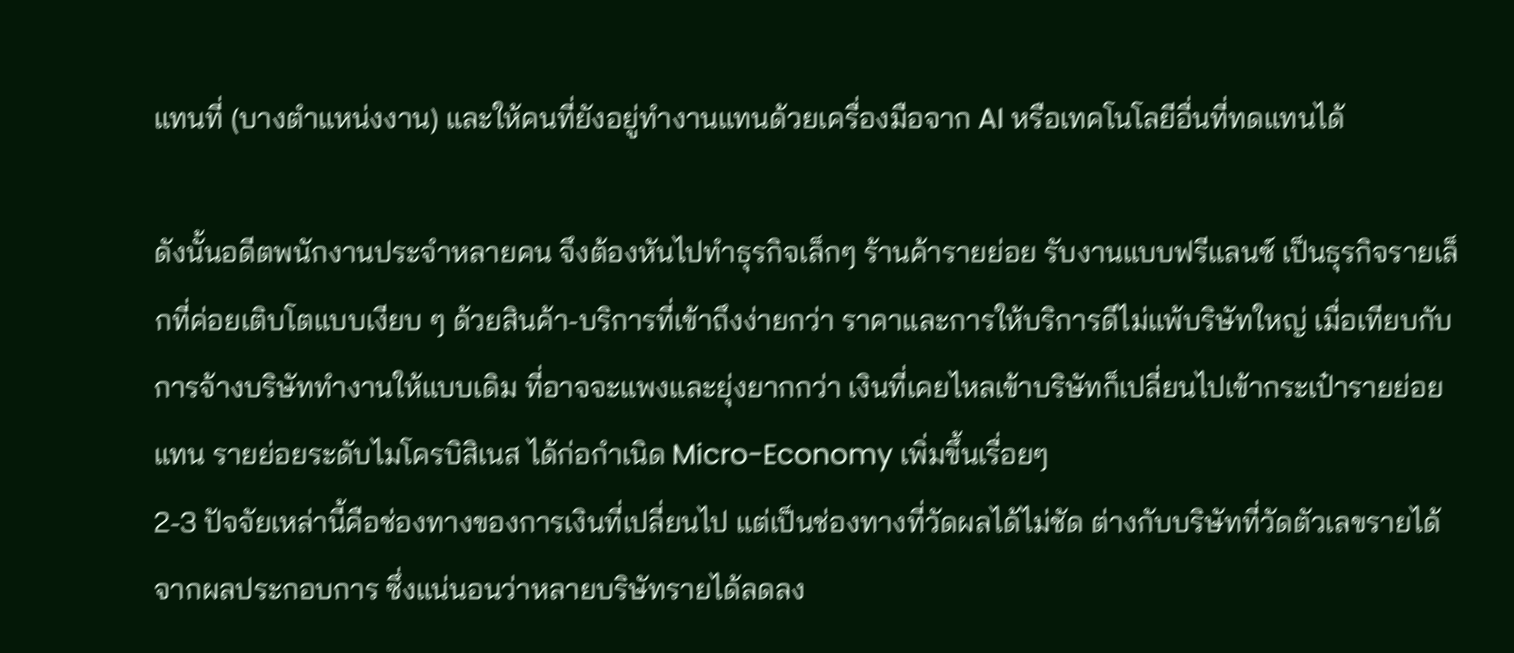แทนที่ (บางตำแหน่งงาน) และให้คนที่ยังอยู่ทำงานแทนด้วยเครื่องมือจาก AI หรือเทคโนโลยีอื่นที่ทดแทนได้

ดังนั้นอดีตพนักงานประจำหลายคน จึงต้องหันไปทำธุรกิจเล็กๆ ร้านค้ารายย่อย รับงานแบบฟรีแลนซ์ เป็นธุรกิจรายเล็กที่ค่อยเติบโตแบบเงียบ ๆ ด้วยสินค้า-บริการที่เข้าถึงง่ายกว่า ราคาและการให้บริการดีไม่แพ้บริษัทใหญ่ เมื่อเทียบกับการจ้างบริษัททำงานให้แบบเดิม ที่อาจจะแพงและยุ่งยากกว่า เงินที่เคยไหลเข้าบริษัทก็เปลี่ยนไปเข้ากระเป๋ารายย่อยแทน รายย่อยระดับไมโครบิสิเนส ได้ก่อกำเนิด Micro-Economy เพิ่มขึ้นเรื่อยๆ
2-3 ปัจจัยเหล่านี้คือช่องทางของการเงินที่เปลี่ยนไป แต่เป็นช่องทางที่วัดผลได้ไม่ชัด ต่างกับบริษัทที่วัดตัวเลขรายได้จากผลประกอบการ ซึ่งแน่นอนว่าหลายบริษัทรายได้ลดลง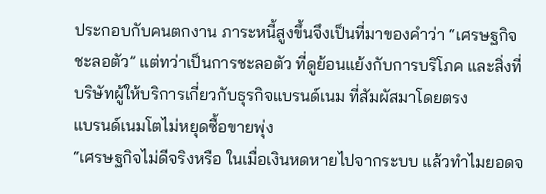ประกอบกับคนตกงาน ภาระหนี้สูงขึ้นจึงเป็นที่มาของคำว่า “เศรษฐกิจชะลอตัว” แต่ทว่าเป็นการชะลอตัว ที่ดูย้อนแย้งกับการบริโภค และสิ่งที่บริษัทผู้ให้บริการเกี่ยวกับธุรกิจแบรนด์เนม ที่สัมผัสมาโดยตรง
แบรนด์เนมโตไม่หยุดซื้อขายพุ่ง
“เศรษฐกิจไม่ดีจริงหรือ ในเมื่อเงินหดหายไปจากระบบ แล้วทำไมยอดจ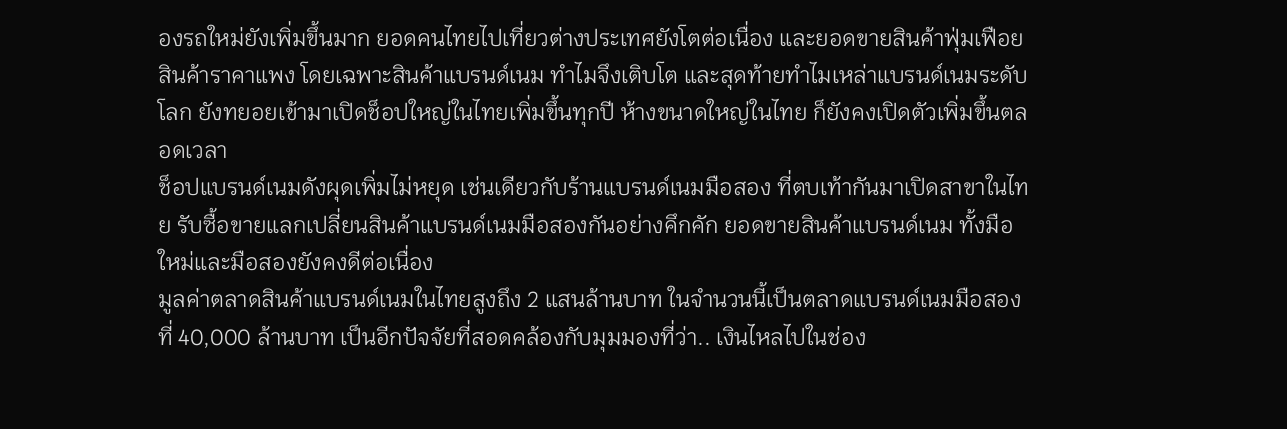องรถใหม่ยังเพิ่มขึ้นมาก ยอดคนไทยไปเที่ยวต่างประเทศยังโตต่อเนื่อง และยอดขายสินค้าฟุ่มเฟือย สินค้าราคาแพง โดยเฉพาะสินค้าแบรนด์เนม ทำไมจึงเติบโต และสุดท้ายทำไมเหล่าแบรนด์เนมระดับโลก ยังทยอยเข้ามาเปิดช็อปใหญ่ในไทยเพิ่มขึ้นทุกปี ห้างขนาดใหญ่ในไทย ก็ยังคงเปิดตัวเพิ่มขึ้นตลอดเวลา
ช็อปแบรนด์เนมดังผุดเพิ่มไม่หยุด เช่นเดียวกับร้านแบรนด์เนมมือสอง ที่ตบเท้ากันมาเปิดสาขาในไทย รับซื้อขายแลกเปลี่ยนสินค้าแบรนด์เนมมือสองกันอย่างคึกคัก ยอดขายสินค้าแบรนด์เนม ทั้งมือใหม่และมือสองยังคงดีต่อเนื่อง
มูลค่าตลาดสินค้าแบรนด์เนมในไทยสูงถึง 2 แสนล้านบาท ในจำนวนนี้เป็นตลาดแบรนด์เนมมือสองที่ 40,000 ล้านบาท เป็นอีกปัจจัยที่สอดคล้องกับมุมมองที่ว่า.. เงินไหลไปในช่อง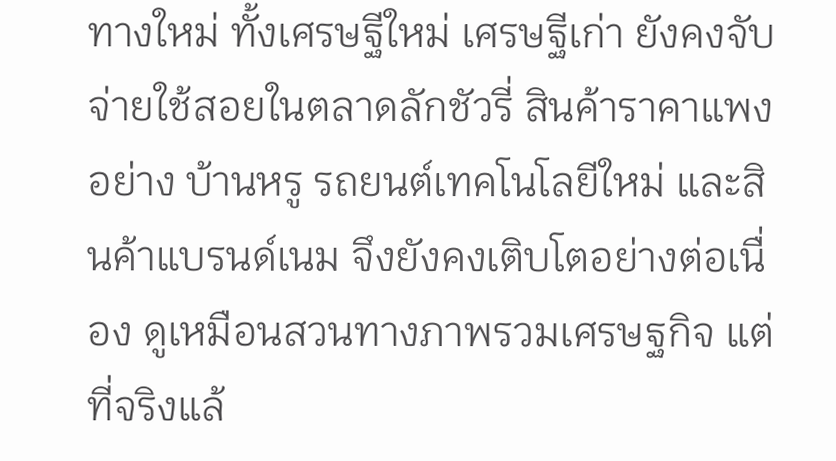ทางใหม่ ทั้งเศรษฐีใหม่ เศรษฐีเก่า ยังคงจับจ่ายใช้สอยในตลาดลักชัวรี่ สินค้าราคาแพงอย่าง บ้านหรู รถยนต์เทคโนโลยีใหม่ และสินค้าแบรนด์เนม จึงยังคงเติบโตอย่างต่อเนื่อง ดูเหมือนสวนทางภาพรวมเศรษฐกิจ แต่ที่จริงแล้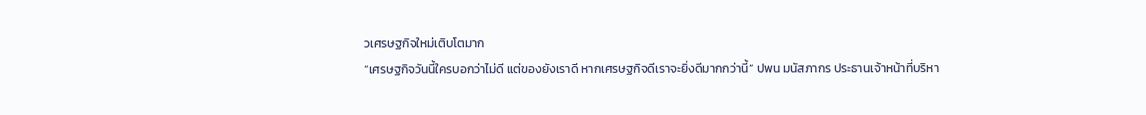วเศรษฐกิจใหม่เติบโตมาก
“เศรษฐกิจวันนี้ใครบอกว่าไม่ดี แต่ของยังเราดี หากเศรษฐกิจดีเราจะยิ่งดีมากกว่านี้” ปพน มนัสภากร ประธานเจ้าหน้าที่บริหา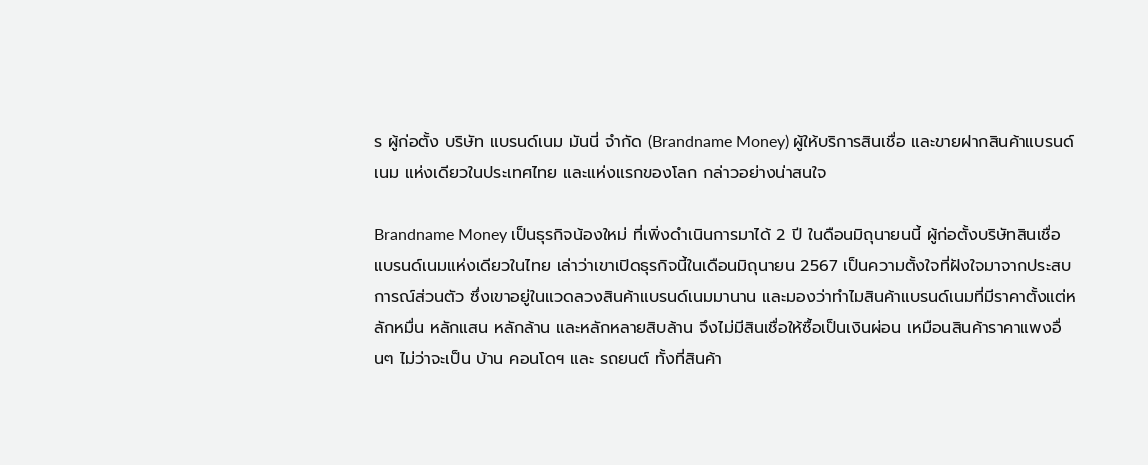ร ผู้ก่อตั้ง บริษัท แบรนด์เนม มันนี่ จำกัด (Brandname Money) ผู้ให้บริการสินเชื่อ และขายฝากสินค้าแบรนด์เนม แห่งเดียวในประเทศไทย และแห่งแรกของโลก กล่าวอย่างน่าสนใจ

Brandname Money เป็นธุรกิจน้องใหม่ ที่เพิ่งดำเนินการมาได้ 2 ปี ในดือนมิถุนายนนี้ ผู้ก่อตั้งบริษัทสินเชื่อแบรนด์เนมแห่งเดียวในไทย เล่าว่าเขาเปิดธุรกิจนี้ในเดือนมิถุนายน 2567 เป็นความตั้งใจที่ฝังใจมาจากประสบการณ์ส่วนตัว ซึ่งเขาอยู่ในแวดลวงสินค้าแบรนด์เนมมานาน และมองว่าทำไมสินค้าแบรนด์เนมที่มีราคาตั้งแต่หลักหมื่น หลักแสน หลักล้าน และหลักหลายสิบล้าน จึงไม่มีสินเชื่อให้ซื้อเป็นเงินผ่อน เหมือนสินค้าราคาแพงอื่นๆ ไม่ว่าจะเป็น บ้าน คอนโดฯ และ รถยนต์ ทั้งที่สินค้า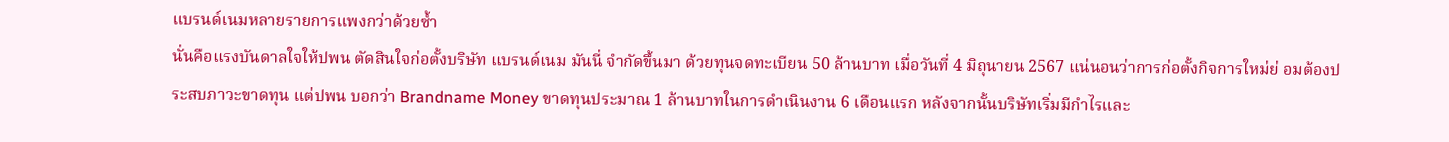แบรนด์เนมหลายรายการแพงกว่าด้วยซ้ำ
นั่นคือแรงบันดาลใจให้ปพน ตัดสินใจก่อตั้งบริษัท แบรนด์เนม มันนี่ จำกัดขึ้นมา ด้วยทุนจดทะเบียน 50 ล้านบาท เมื่อวันที่ 4 มิถุนายน 2567 แน่นอนว่าการก่อตั้งกิจการใหม่ย่ อมต้องประสบภาวะขาดทุน แต่ปพน บอกว่า Brandname Money ขาดทุนประมาณ 1 ล้านบาทในการดำเนินงาน 6 เดือนแรก หลังจากนั้นบริษัทเริ่มมีกำไรและ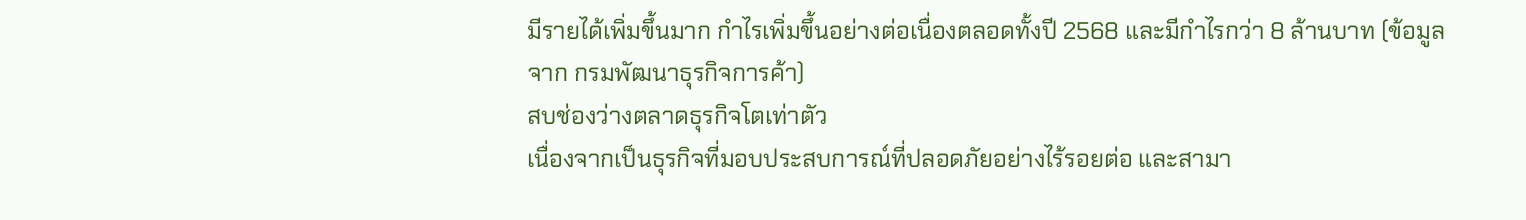มีรายได้เพิ่มขึ้นมาก กำไรเพิ่มขึ้นอย่างต่อเนื่องตลอดทั้งปี 2568 และมีกำไรกว่า 8 ล้านบาท (ข้อมูลจาก กรมพัฒนาธุรกิจการค้า)
สบช่องว่างตลาดธุรกิจโตเท่าตัว
เนื่องจากเป็นธุรกิจที่มอบประสบการณ์ที่ปลอดภัยอย่างไร้รอยต่อ และสามา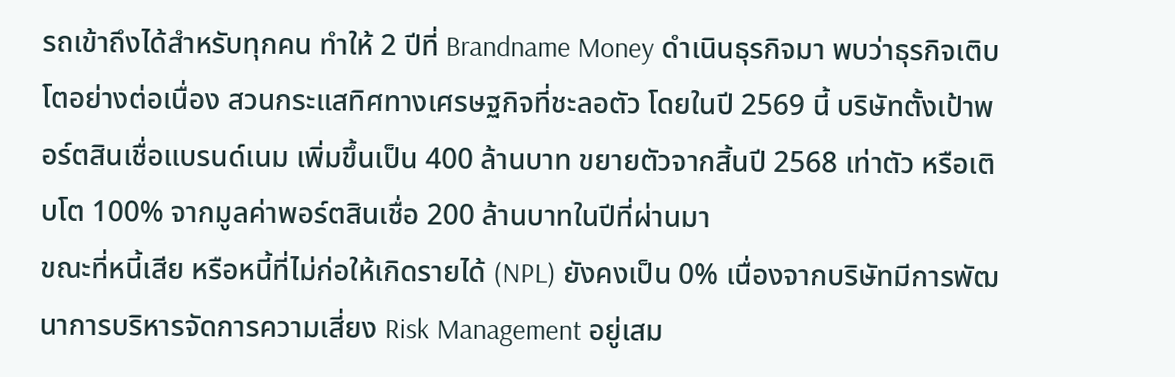รถเข้าถึงได้สำหรับทุกคน ทำให้ 2 ปีที่ Brandname Money ดำเนินธุรกิจมา พบว่าธุรกิจเติบโตอย่างต่อเนื่อง สวนกระแสทิศทางเศรษฐกิจที่ชะลอตัว โดยในปี 2569 นี้ บริษัทตั้งเป้าพอร์ตสินเชื่อแบรนด์เนม เพิ่มขึ้นเป็น 400 ล้านบาท ขยายตัวจากสิ้นปี 2568 เท่าตัว หรือเติบโต 100% จากมูลค่าพอร์ตสินเชื่อ 200 ล้านบาทในปีที่ผ่านมา
ขณะที่หนี้เสีย หรือหนี้ที่ไม่ก่อให้เกิดรายได้ (NPL) ยังคงเป็น 0% เนื่องจากบริษัทมีการพัฒนาการบริหารจัดการความเสี่ยง Risk Management อยู่เสม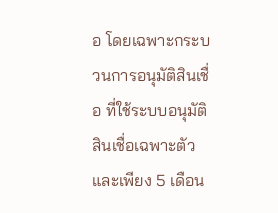อ โดยเฉพาะกระบวนการอนุมัติสินเชื่อ ที่ใช้ระบบอนุมัติสินเชื่อเฉพาะตัว และเพียง 5 เดือน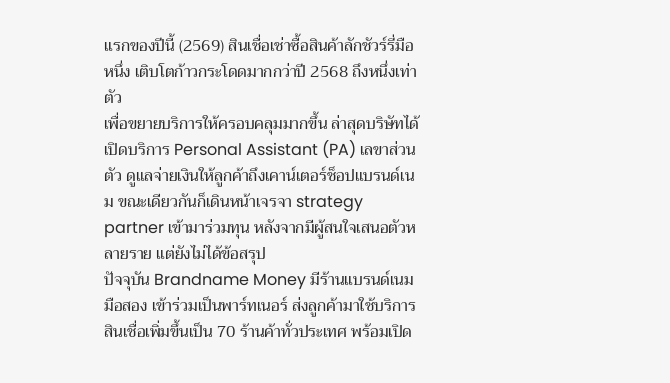แรกของปีนี้ (2569) สินเชื่อเช่าซื้อสินค้าลักชัวร์รี่มือหนึ่ง เติบโตก้าวกระโดดมากกว่าปี 2568 ถึงหนึ่งเท่าตัว
เพื่อขยายบริการให้ครอบคลุมมากขึ้น ล่าสุดบริษัทได้เปิดบริการ Personal Assistant (PA) เลขาส่วนตัว ดูแลจ่ายเงินให้ลูกค้าถึงเคาน์เตอร์ช็อปแบรนด์เนม ขณะเดียวกันก็เดินหน้าเจรจา strategy partner เข้ามาร่วมทุน หลังจากมีผู้สนใจเสนอตัวหลายราย แต่ยังไม่ได้ข้อสรุป
ปัจจุบัน Brandname Money มีร้านแบรนด์เนมมือสอง เข้าร่วมเป็นพาร์ทเนอร์ ส่งลูกค้ามาใช้บริการสินเชื่อเพิ่มขึ้นเป็น 70 ร้านค้าทั่วประเทศ พร้อมเปิด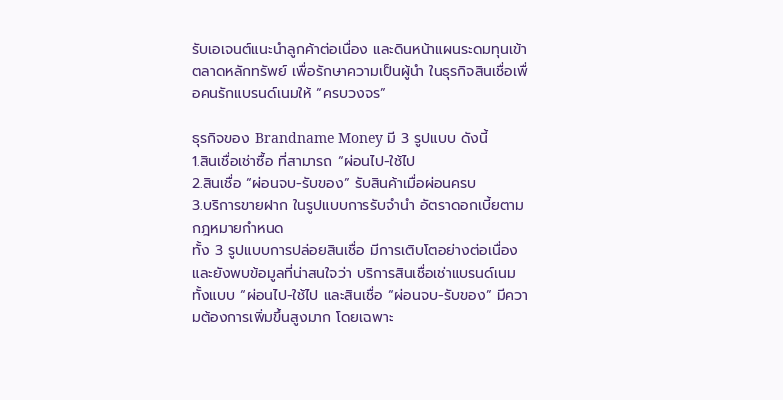รับเอเจนต์แนะนำลูกค้าต่อเนื่อง และดินหน้าแผนระดมทุนเข้าตลาดหลักทรัพย์ เพื่อรักษาความเป็นผู้นำ ในธุรกิจสินเชื่อเพื่อคนรักแบรนด์เนมให้ “ครบวงจร”

ธุรกิจของ Brandname Money มี 3 รูปแบบ ดังนี้
1.สินเชื่อเช่าซื้อ ที่สามารถ “ผ่อนไป-ใช้ไป
2.สินเชื่อ “ผ่อนจบ-รับของ” รับสินค้าเมื่อผ่อนครบ
3.บริการขายฝาก ในรูปแบบการรับจำนำ อัตราดอกเบี้ยตามกฎหมายกำหนด
ทั้ง 3 รูปแบบการปล่อยสินเชื่อ มีการเติบโตอย่างต่อเนื่อง และยังพบข้อมูลที่น่าสนใจว่า บริการสินเชื่อเช่าแบรนด์เนมทั้งแบบ “ผ่อนไป-ใช้ไป และสินเชื่อ “ผ่อนจบ-รับของ” มีความต้องการเพิ่มขึ้นสูงมาก โดยเฉพาะ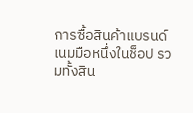การซื้อสินค้าแบรนด์เนมมือหนึ่งในช็อป รวมทั้งสิน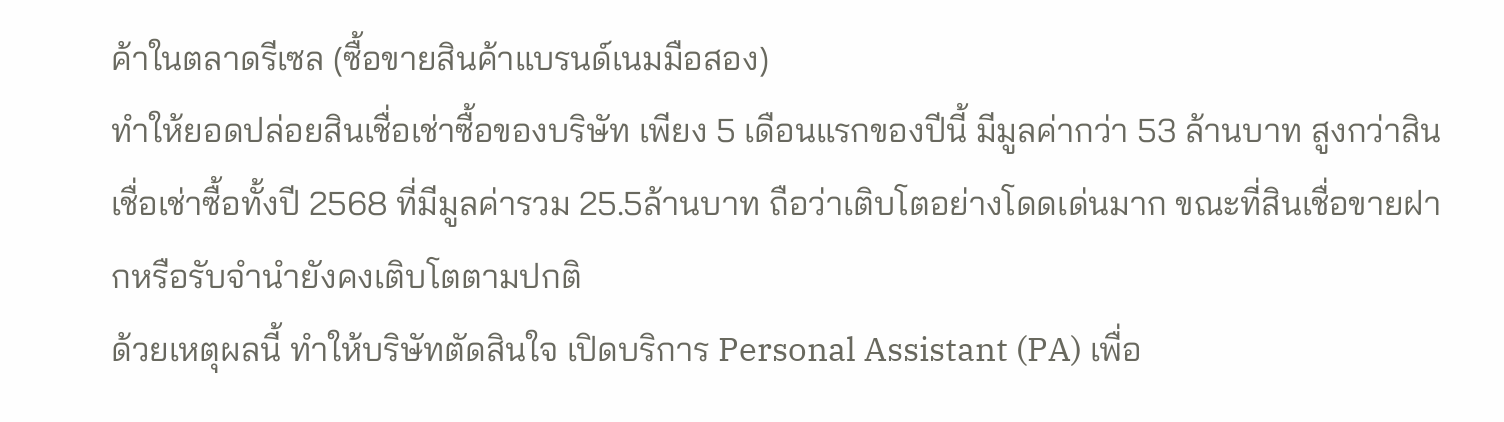ค้าในตลาดรีเซล (ซื้อขายสินค้าแบรนด์เนมมือสอง)
ทำให้ยอดปล่อยสินเชื่อเช่าซื้อของบริษัท เพียง 5 เดือนแรกของปีนี้ มีมูลค่ากว่า 53 ล้านบาท สูงกว่าสินเชื่อเช่าซื้อทั้งปี 2568 ที่มีมูลค่ารวม 25.5ล้านบาท ถือว่าเติบโตอย่างโดดเด่นมาก ขณะที่สินเชื่อขายฝากหรือรับจำนำยังคงเติบโตตามปกติ
ด้วยเหตุผลนี้ ทำให้บริษัทตัดสินใจ เปิดบริการ Personal Assistant (PA) เพื่อ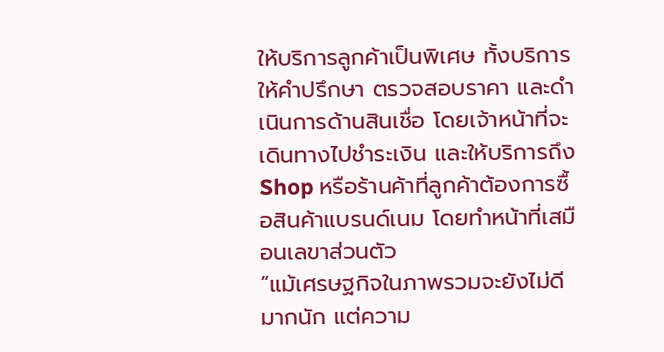ให้บริการลูกค้าเป็นพิเศษ ทั้งบริการให้คำปรึกษา ตรวจสอบราคา และดำเนินการด้านสินเชื่อ โดยเจ้าหน้าที่จะเดินทางไปชำระเงิน และให้บริการถึง Shop หรือร้านค้าที่ลูกค้าต้องการซื้อสินค้าแบรนด์เนม โดยทำหน้าที่เสมือนเลขาส่วนตัว
“แม้เศรษฐกิจในภาพรวมจะยังไม่ดีมากนัก แต่ความ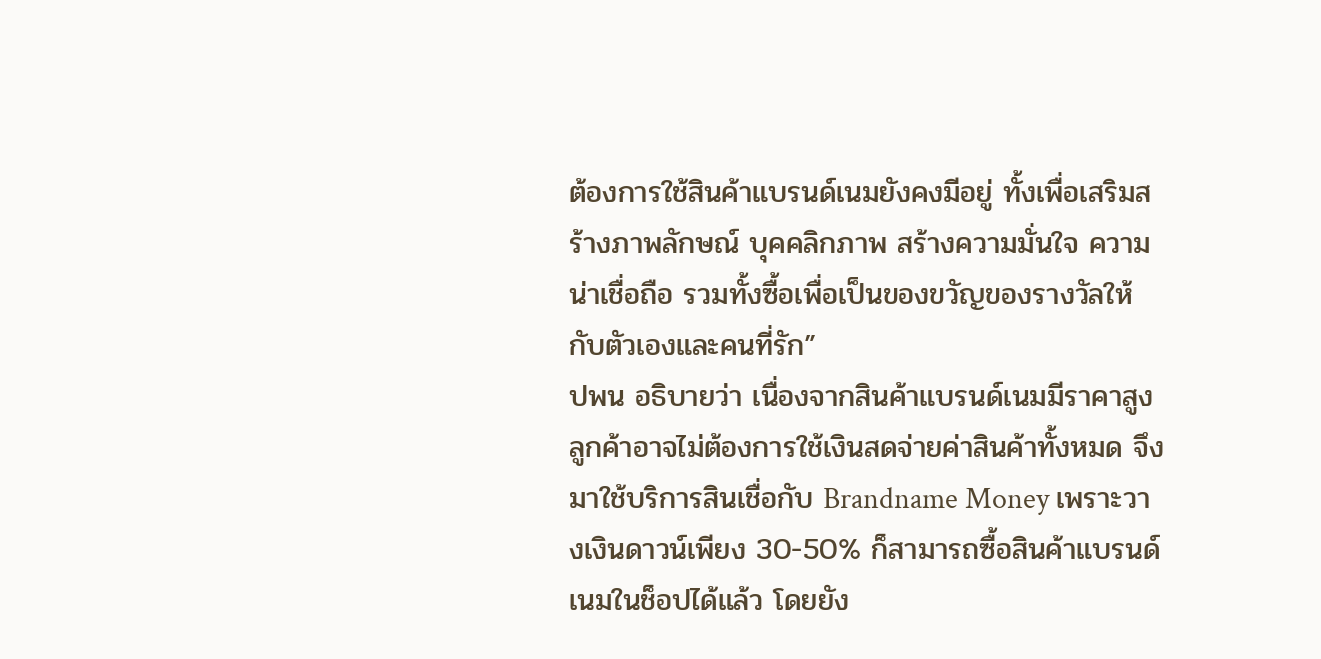ต้องการใช้สินค้าแบรนด์เนมยังคงมีอยู่ ทั้งเพื่อเสริมสร้างภาพลักษณ์ บุคคลิกภาพ สร้างความมั่นใจ ความน่าเชื่อถือ รวมทั้งซื้อเพื่อเป็นของขวัญของรางวัลให้กับตัวเองและคนที่รัก”
ปพน อธิบายว่า เนื่องจากสินค้าแบรนด์เนมมีราคาสูง ลูกค้าอาจไม่ต้องการใช้เงินสดจ่ายค่าสินค้าทั้งหมด จึงมาใช้บริการสินเชื่อกับ Brandname Money เพราะวางเงินดาวน์เพียง 30-50% ก็สามารถซื้อสินค้าแบรนด์เนมในช็อปได้แล้ว โดยยัง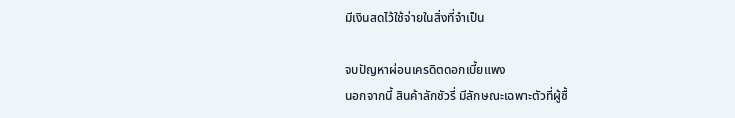มีเงินสดไว้ใช้จ่ายในสิ่งที่จำเป็น

จบปัญหาผ่อนเครดิตดอกเบี้ยแพง
นอกจากนี้ สินค้าลักชัวรี่ มีลักษณะเฉพาะตัวที่ผู้ซื้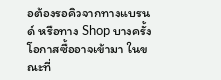อต้องรอคิวจากทางแบรนด์ หรือทาง Shop บางครั้งโอกาสซื้ออาจเข้ามา ในขณะที่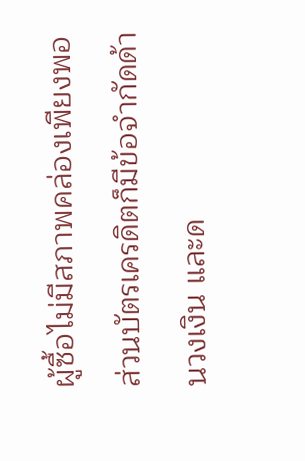ผู้ซื้อไม่มีสภาพคล่องเพียงพอ ส่วนบัตรเครดิตก็มีข้อจำกัดด้านวงเงิน และด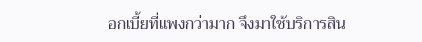อกเบี้ยที่แพงกว่ามาก จึงมาใช้บริการสิน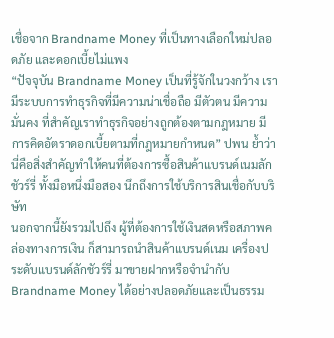เชื่อจาก Brandname Money ที่เป็นทางเลือกใหม่ปลอดภัย และดอกเบี้ยไม่แพง
“ปัจจุบัน Brandname Money เป็นที่รู้จักในวงกว้าง เรามีระบบการทำธุรกิจที่มีความน่าเชื่อถือ มีตัวตน มีความมั่นคง ที่สำคัญเราทำธุรกิจอย่างถูกต้องตามกฎหมาย มีการคิดอัตราดอกเบี้ยตามที่กฎหมายกำหนด” ปพน ย้ำว่านี่คือสิ่งสำคัญทำให้คนที่ต้องการซื้อสินค้าแบรนด์เนมลักชัวร์รี่ ทั้งมือหนึ่งมือสอง นึกถึงการใช้บริการสินเชื่อกับบริษัท
นอกจากนี้ยังรวมไปถึง ผู้ที่ต้องการใช้เงินสดหรือสภาพคล่องทางการเงิน ก็สามารถนำสินค้าแบรนด์เนม เครื่องประดับแบรนด์ลักชัวร์รี่ มาขายฝากหรือจำนำกับ Brandname Money ได้อย่างปลอดภัยและเป็นธรรม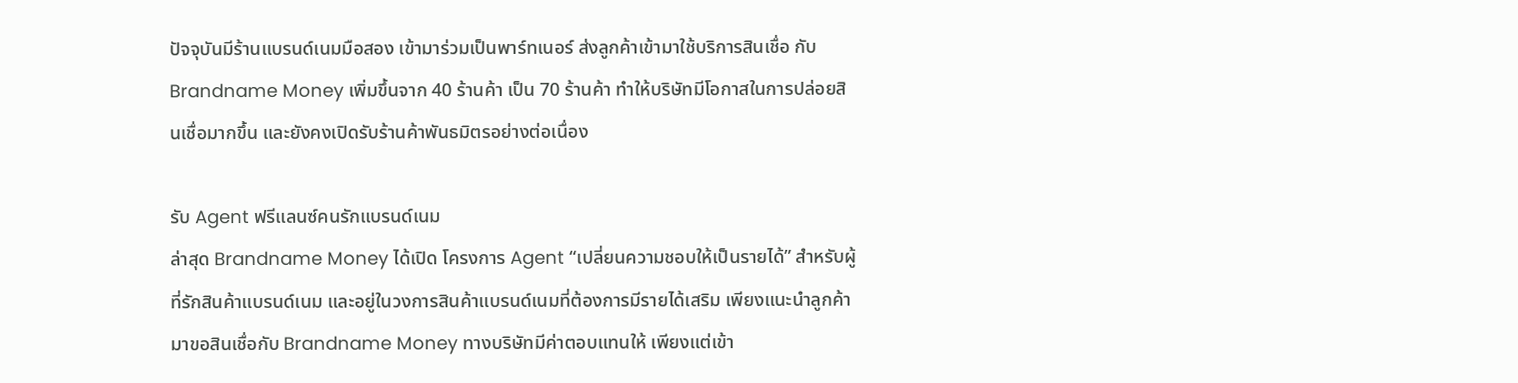ปัจจุบันมีร้านแบรนด์เนมมือสอง เข้ามาร่วมเป็นพาร์ทเนอร์ ส่งลูกค้าเข้ามาใช้บริการสินเชื่อ กับ Brandname Money เพิ่มขึ้นจาก 40 ร้านค้า เป็น 70 ร้านค้า ทำให้บริษัทมีโอกาสในการปล่อยสินเชื่อมากขึ้น และยังคงเปิดรับร้านค้าพันธมิตรอย่างต่อเนื่อง

รับ Agent ฟรีแลนซ์คนรักแบรนด์เนม
ล่าสุด Brandname Money ได้เปิด โครงการ Agent “เปลี่ยนความชอบให้เป็นรายได้” สำหรับผู้ที่รักสินค้าแบรนด์เนม และอยู่ในวงการสินค้าแบรนด์เนมที่ต้องการมีรายได้เสริม เพียงแนะนำลูกค้ามาขอสินเชื่อกับ Brandname Money ทางบริษัทมีค่าตอบแทนให้ เพียงแต่เข้า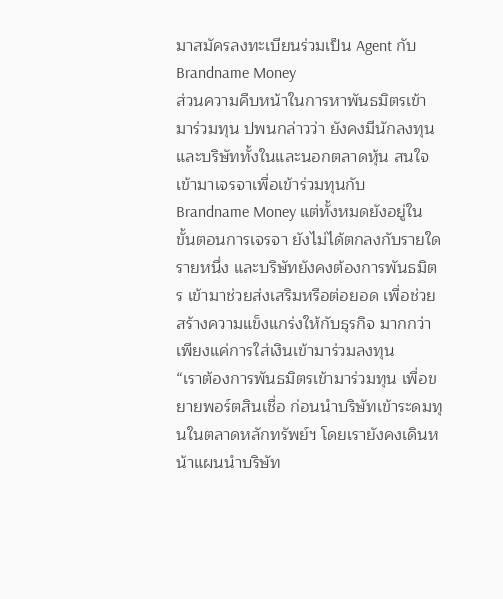มาสมัครลงทะเบียนร่วมเป็น Agent กับ Brandname Money
ส่วนความคืบหน้าในการหาพันธมิตรเข้ามาร่วมทุน ปพนกล่าวว่า ยังคงมีนักลงทุนและบริษัททั้งในและนอกตลาดหุ้น สนใจเข้ามาเจรจาเพื่อเข้าร่วมทุนกับ Brandname Money แต่ทั้งหมดยังอยู่ในขั้นตอนการเจรจา ยังไม่ได้ตกลงกับรายใดรายหนึ่ง และบริษัทยังคงต้องการพันธมิตร เข้ามาช่วยส่งเสริมหรือต่อยอด เพื่อช่วยสร้างความแข็งแกร่งให้กับธุรกิจ มากกว่าเพียงแค่การใส่เงินเข้ามาร่วมลงทุน
“เราต้องการพันธมิตรเข้ามาร่วมทุน เพื่อขยายพอร์ตสินเชื่อ ก่อนนำบริษัทเข้าระดมทุนในตลาดหลักทรัพย์ฯ โดยเรายังคงเดินหน้าแผนนำบริษัท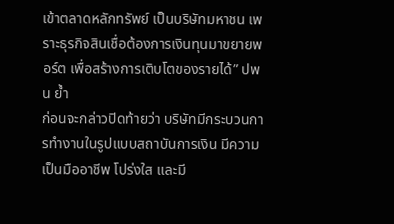เข้าตลาดหลักทรัพย์ เป็นบริษัทมหาชน เพราะธุรกิจสินเชื่อต้องการเงินทุนมาขยายพอร์ต เพื่อสร้างการเติบโตของรายได้” ปพน ย้ำ
ก่อนจะกล่าวปิดท้ายว่า บริษัทมีกระบวนการทำงานในรูปแบบสถาบันการเงิน มีความเป็นมืออาชีพ โปร่งใส และมี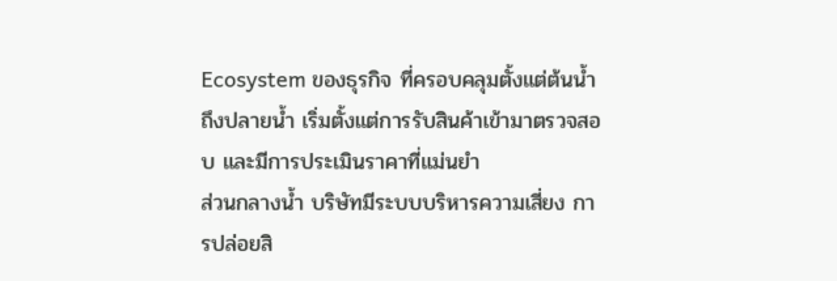Ecosystem ของธุรกิจ ที่ครอบคลุมตั้งแต่ต้นน้ำถึงปลายน้ำ เริ่มตั้งแต่การรับสินค้าเข้ามาตรวจสอบ และมีการประเมินราคาที่แม่นยำ
ส่วนกลางน้ำ บริษัทมีระบบบริหารความเสี่ยง การปล่อยสิ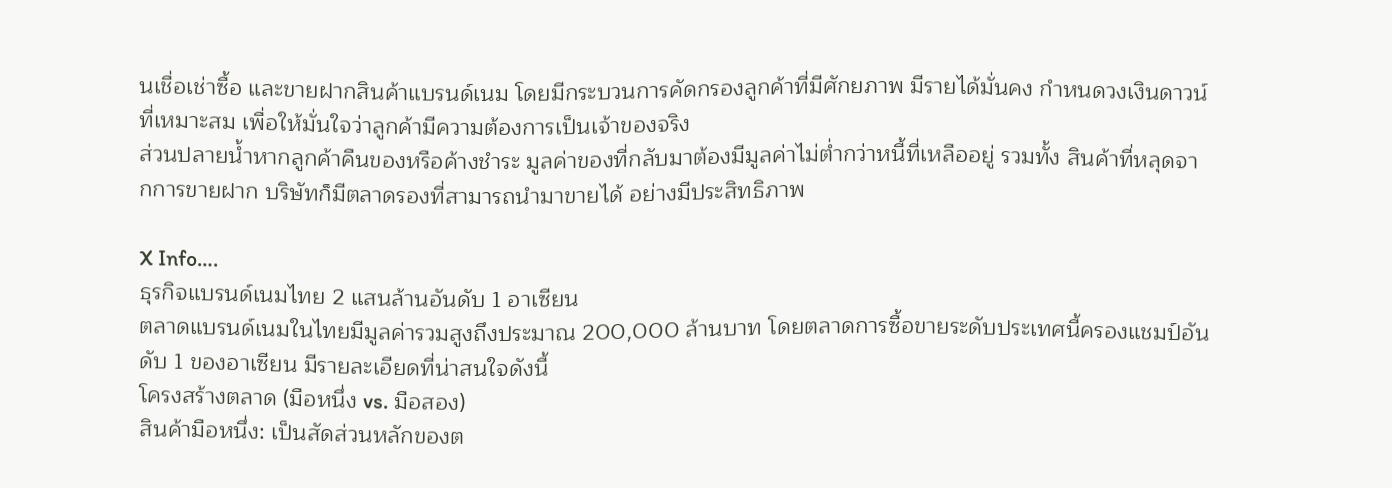นเชื่อเช่าซื้อ และขายฝากสินค้าแบรนด์เนม โดยมีกระบวนการคัดกรองลูกค้าที่มีศักยภาพ มีรายได้มั่นคง กำหนดวงเงินดาวน์ที่เหมาะสม เพื่อให้มั่นใจว่าลูกค้ามีความต้องการเป็นเจ้าของจริง
ส่วนปลายน้ำหากลูกค้าคืนของหรือค้างชำระ มูลค่าของที่กลับมาต้องมีมูลค่าไม่ต่ำกว่าหนี้ที่เหลืออยู่ รวมทั้ง สินค้าที่หลุดจากการขายฝาก บริษัทก็มีตลาดรองที่สามารถนำมาขายได้ อย่างมีประสิทธิภาพ

X Info….
ธุรกิจแบรนด์เนมไทย 2 แสนล้านอันดับ 1 อาเซียน
ตลาดแบรนด์เนมในไทยมีมูลค่ารวมสูงถึงประมาณ 200,000 ล้านบาท โดยตลาดการซื้อขายระดับประเทศนี้ครองแชมป์อันดับ 1 ของอาเซียน มีรายละเอียดที่น่าสนใจดังนี้
โครงสร้างตลาด (มือหนึ่ง vs. มือสอง)
สินค้ามือหนึ่ง: เป็นสัดส่วนหลักของต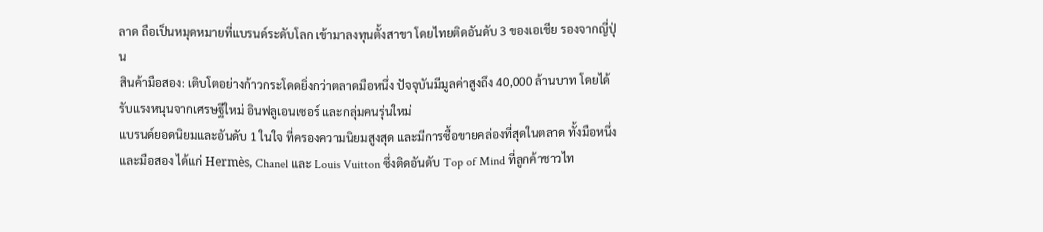ลาด ถือเป็นหมุดหมายที่แบรนด์ระดับโลก เข้ามาลงทุนตั้งสาขา โดยไทยติดอันดับ 3 ของเอเชีย รองจากญี่ปุ่น
สินค้ามือสอง: เติบโตอย่างก้าวกระโดดยิ่งกว่าตลาดมือหนึ่ง ปัจจุบันมีมูลค่าสูงถึง 40,000 ล้านบาท โดยได้รับแรงหนุนจากเศรษฐีใหม่ อินฟลูเอนเซอร์ และกลุ่มคนรุ่นใหม่
แบรนด์ยอดนิยมและอันดับ 1 ในใจ ที่ครองความนิยมสูงสุด และมีการซื้อขายคล่องที่สุดในตลาด ทั้งมือหนึ่งและมือสอง ได้แก่ Hermès, Chanel และ Louis Vuitton ซึ่งติดอันดับ Top of Mind ที่ลูกค้าชาวไท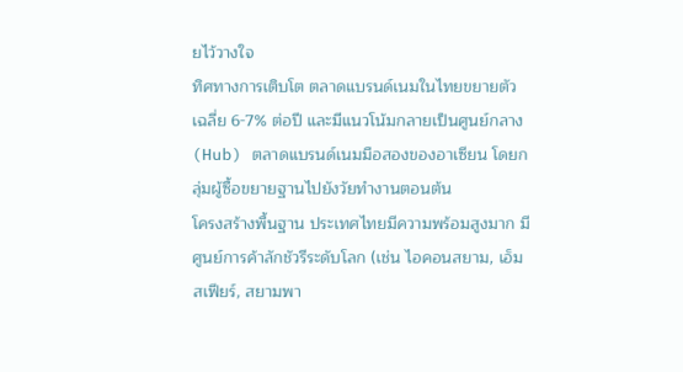ยไว้วางใจ
ทิศทางการเติบโต ตลาดแบรนด์เนมในไทยขยายตัวเฉลี่ย 6-7% ต่อปี และมีแนวโน้มกลายเป็นศูนย์กลาง (Hub) ตลาดแบรนด์เนมมือสองของอาเซียน โดยกลุ่มผู้ซื้อขยายฐานไปยังวัยทำงานตอนต้น
โครงสร้างพื้นฐาน ประเทศไทยมีความพร้อมสูงมาก มีศูนย์การค้าลักชัวรีระดับโลก (เช่น ไอคอนสยาม, เอ็มสเฟียร์, สยามพา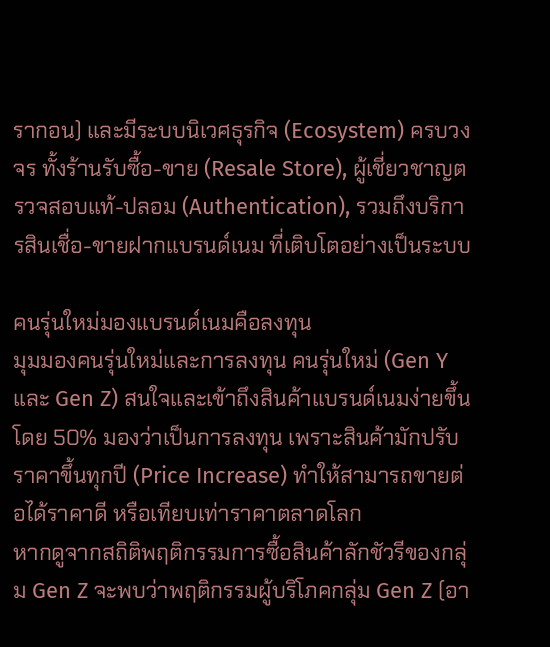รากอน) และมีระบบนิเวศธุรกิจ (Ecosystem) ครบวงจร ทั้งร้านรับซื้อ-ขาย (Resale Store), ผู้เชี่ยวชาญตรวจสอบแท้-ปลอม (Authentication), รวมถึงบริการสินเชื่อ-ขายฝากแบรนด์เนม ที่เติบโตอย่างเป็นระบบ

คนรุ่นใหม่มองแบรนด์เนมคือลงทุน
มุมมองคนรุ่นใหม่และการลงทุน คนรุ่นใหม่ (Gen Y และ Gen Z) สนใจและเข้าถึงสินค้าแบรนด์เนมง่ายขึ้น โดย 50% มองว่าเป็นการลงทุน เพราะสินค้ามักปรับราคาขึ้นทุกปี (Price Increase) ทำให้สามารถขายต่อได้ราคาดี หรือเทียบเท่าราคาตลาดโลก
หากดูจากสถิติพฤติกรรมการซื้อสินค้าลักชัวรีของกลุ่ม Gen Z จะพบว่าพฤติกรรมผู้บริโภคกลุ่ม Gen Z (อา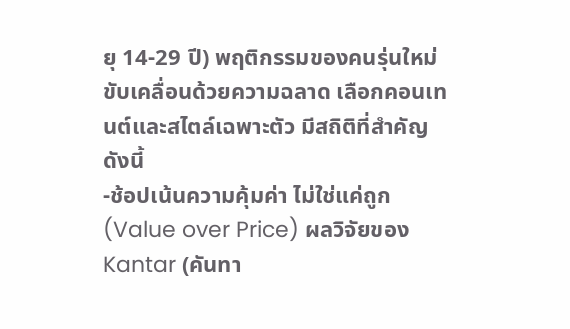ยุ 14-29 ปี) พฤติกรรมของคนรุ่นใหม่ขับเคลื่อนด้วยความฉลาด เลือกคอนเทนต์และสไตล์เฉพาะตัว มีสถิติที่สำคัญดังนี้
-ช้อปเน้นความคุ้มค่า ไม่ใช่แค่ถูก (Value over Price) ผลวิจัยของ Kantar (คันทา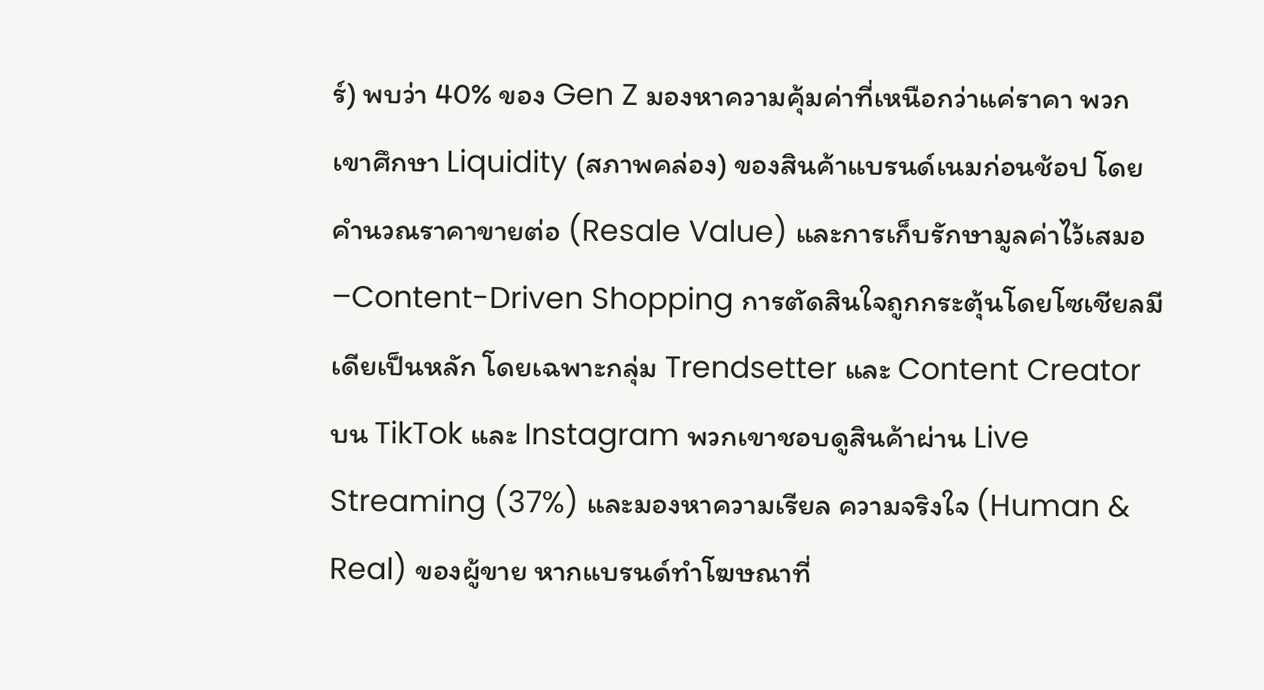ร์) พบว่า 40% ของ Gen Z มองหาความคุ้มค่าที่เหนือกว่าแค่ราคา พวกเขาศึกษา Liquidity (สภาพคล่อง) ของสินค้าแบรนด์เนมก่อนช้อป โดยคำนวณราคาขายต่อ (Resale Value) และการเก็บรักษามูลค่าไว้เสมอ
–Content-Driven Shopping การตัดสินใจถูกกระตุ้นโดยโซเชียลมีเดียเป็นหลัก โดยเฉพาะกลุ่ม Trendsetter และ Content Creator บน TikTok และ Instagram พวกเขาชอบดูสินค้าผ่าน Live Streaming (37%) และมองหาความเรียล ความจริงใจ (Human & Real) ของผู้ขาย หากแบรนด์ทำโฆษณาที่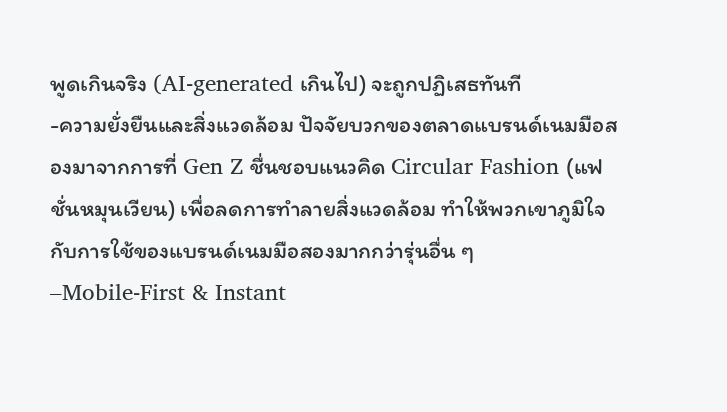พูดเกินจริง (AI-generated เกินไป) จะถูกปฏิเสธทันที
-ความยั่งยืนและสิ่งแวดล้อม ปัจจัยบวกของตลาดแบรนด์เนมมือสองมาจากการที่ Gen Z ชื่นชอบแนวคิด Circular Fashion (แฟชั่นหมุนเวียน) เพื่อลดการทำลายสิ่งแวดล้อม ทำให้พวกเขาภูมิใจกับการใช้ของแบรนด์เนมมือสองมากกว่ารุ่นอื่น ๆ
–Mobile-First & Instant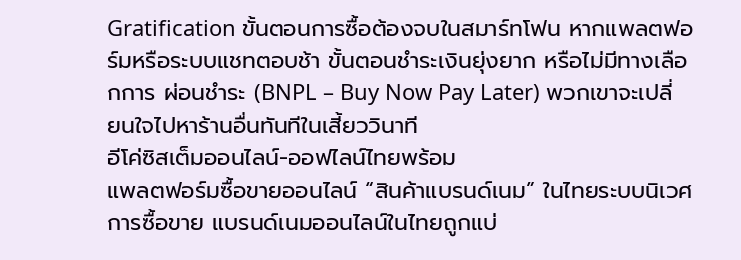Gratification ขั้นตอนการซื้อต้องจบในสมาร์ทโฟน หากแพลตฟอร์มหรือระบบแชทตอบช้า ขั้นตอนชำระเงินยุ่งยาก หรือไม่มีทางเลือกการ ผ่อนชำระ (BNPL – Buy Now Pay Later) พวกเขาจะเปลี่ยนใจไปหาร้านอื่นทันทีในเสี้ยววินาที
อีโค่ซิสเต็มออนไลน์-ออฟไลน์ไทยพร้อม
แพลตฟอร์มซื้อขายออนไลน์ “สินค้าแบรนด์เนม” ในไทยระบบนิเวศการซื้อขาย แบรนด์เนมออนไลน์ในไทยถูกแบ่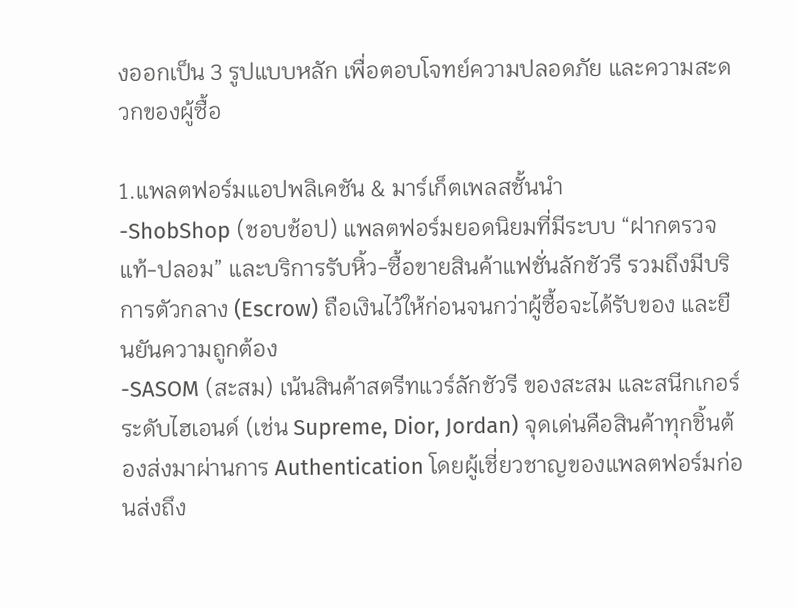งออกเป็น 3 รูปแบบหลัก เพื่อตอบโจทย์ความปลอดภัย และความสะดวกของผู้ซื้อ

1.แพลตฟอร์มแอปพลิเคชัน & มาร์เก็ตเพลสชั้นนำ
-ShobShop (ชอบช้อป) แพลตฟอร์มยอดนิยมที่มีระบบ “ฝากตรวจแท้-ปลอม” และบริการรับหิ้ว-ซื้อขายสินค้าแฟชั่นลักชัวรี รวมถึงมีบริการตัวกลาง (Escrow) ถือเงินไว้ให้ก่อนจนกว่าผู้ซื้อจะได้รับของ และยืนยันความถูกต้อง
-SASOM (สะสม) เน้นสินค้าสตรีทแวร์ลักชัวรี ของสะสม และสนีกเกอร์ระดับไฮเอนด์ (เช่น Supreme, Dior, Jordan) จุดเด่นคือสินค้าทุกชิ้นต้องส่งมาผ่านการ Authentication โดยผู้เชี่ยวชาญของแพลตฟอร์มก่อนส่งถึง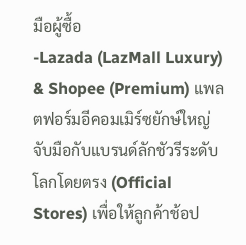มือผู้ซื้อ
-Lazada (LazMall Luxury) & Shopee (Premium) แพลตฟอร์มอีคอมเมิร์ซยักษ์ใหญ่ จับมือกับแบรนด์ลักชัวรีระดับโลกโดยตรง (Official Stores) เพื่อให้ลูกค้าช้อป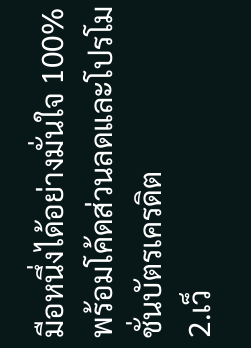มือหนึ่งได้อย่างมั่นใจ 100% พร้อมโค้ดส่วนลดและโปรโมชั่นบัตรเครดิต
2.เว็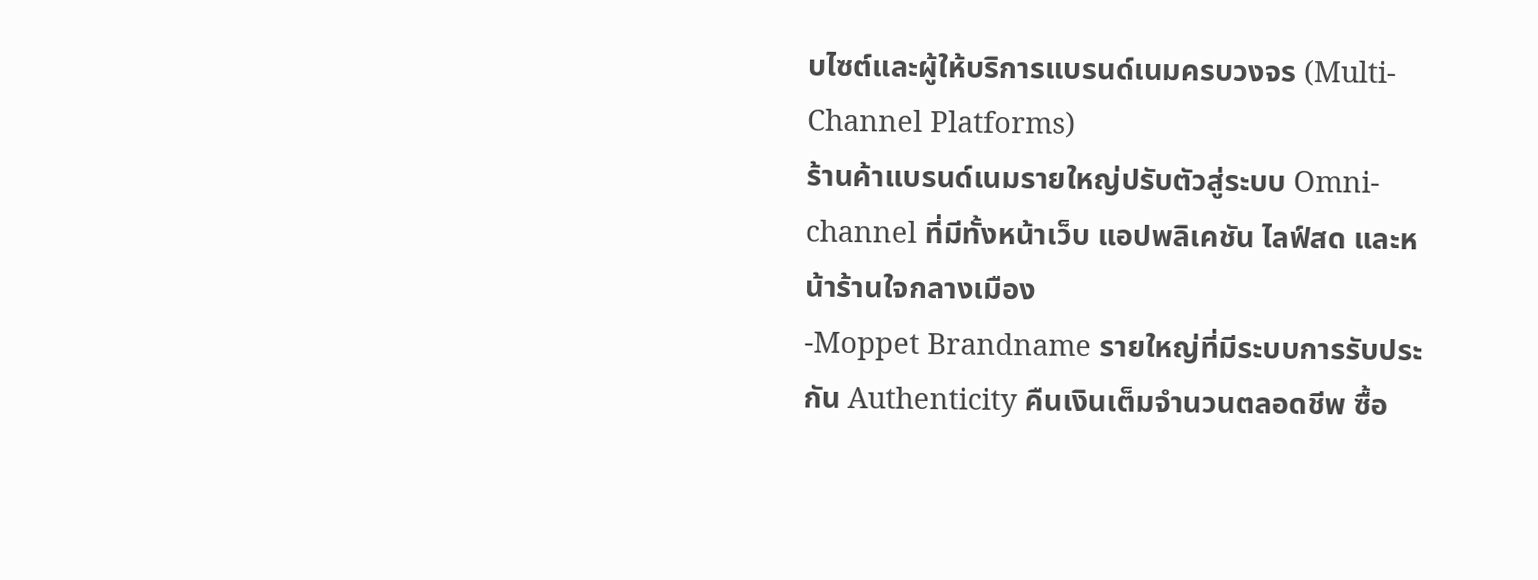บไซต์และผู้ให้บริการแบรนด์เนมครบวงจร (Multi-Channel Platforms)
ร้านค้าแบรนด์เนมรายใหญ่ปรับตัวสู่ระบบ Omni-channel ที่มีทั้งหน้าเว็บ แอปพลิเคชัน ไลฟ์สด และหน้าร้านใจกลางเมือง
-Moppet Brandname รายใหญ่ที่มีระบบการรับประกัน Authenticity คืนเงินเต็มจำนวนตลอดชีพ ซื้อ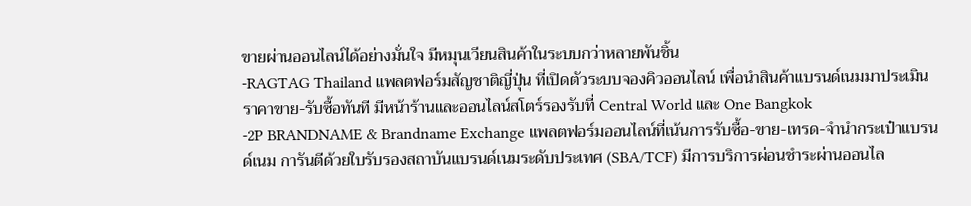ขายผ่านออนไลน์ได้อย่างมั่นใจ มีหมุนเวียนสินค้าในระบบกว่าหลายพันชิ้น
-RAGTAG Thailand แพลตฟอร์มสัญชาติญี่ปุ่น ที่เปิดตัวระบบจองคิวออนไลน์ เพื่อนำสินค้าแบรนด์เนมมาประเมินราคาขาย-รับซื้อทันที มีหน้าร้านและออนไลน์สโตร์รองรับที่ Central World และ One Bangkok
-2P BRANDNAME & Brandname Exchange แพลตฟอร์มออนไลน์ที่เน้นการรับซื้อ-ขาย-เทรด-จำนำกระเป๋าแบรนด์เนม การันตีด้วยใบรับรองสถาบันแบรนด์เนมระดับประเทศ (SBA/TCF) มีการบริการผ่อนชำระผ่านออนไล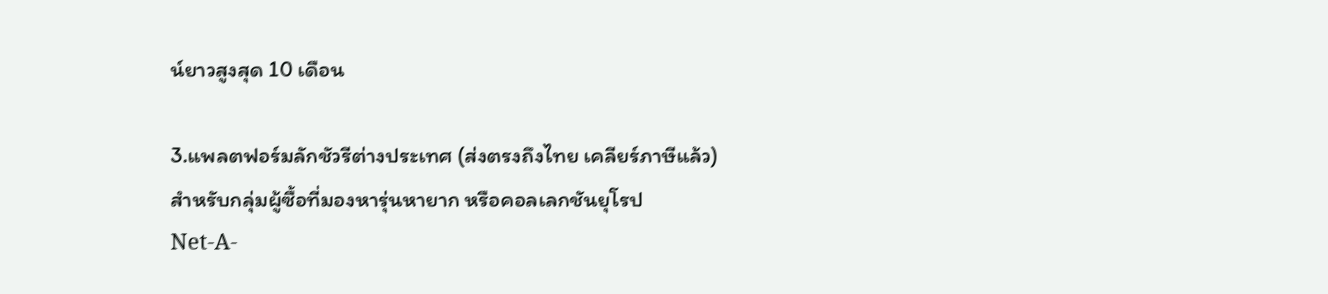น์ยาวสูงสุด 10 เดือน

3.แพลตฟอร์มลักชัวรีต่างประเทศ (ส่งตรงถึงไทย เคลียร์ภาษีแล้ว)
สำหรับกลุ่มผู้ซื้อที่มองหารุ่นหายาก หรือคอลเลกชันยุโรป
Net-A-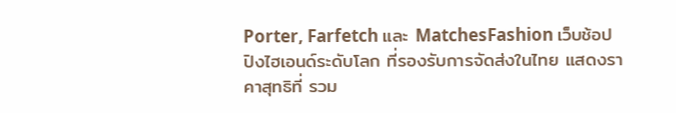Porter, Farfetch และ MatchesFashion เว็บช้อปปิงไฮเอนด์ระดับโลก ที่รองรับการจัดส่งในไทย แสดงราคาสุทธิที่ รวม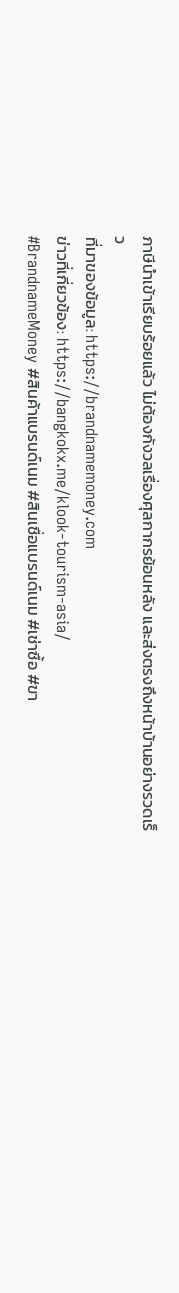ภาษีนำเข้าเรียบร้อยแล้ว ไม่ต้องกังวลเรื่องศุลกากรย้อนหลัง และส่งตรงถึงหน้าบ้านอย่างรวดเร็ว
ที่มาของข้อมูล: https://brandnamemoney.com
ข่าวที่เกี่ยวข้อง: https://bangkokx.me/klook-tourism-asia/
#BrandnameMoney #สินค้าแบรนด์เนม #สินเชื่อแบรนด์เนม #เช่าซื้อ #ขา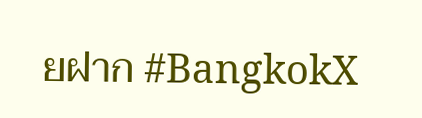ยฝาก #BangkokX